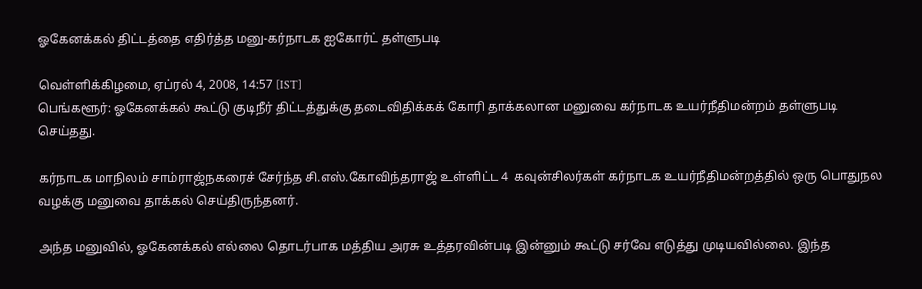ஓகேனக்கல் திட்டத்தை எதிர்த்த மனு-கர்நாடக ஐகோர்ட் தள்ளுபடி

வெள்ளிக்கிழமை, ஏப்ரல் 4, 2008, 14:57 [IST]
பெங்களூர்: ஓகேனக்கல் கூட்டு குடிநீர் திட்டத்துக்கு தடைவிதிக்கக் கோரி தாக்கலான மனுவை கர்நாடக உயர்நீதிமன்றம் தள்ளுபடி செய்தது.

கர்நாடக மாநிலம் சாம்ராஜ்நகரைச் சேர்ந்த சி.எஸ்.கோவிந்தராஜ் உள்ளிட்ட 4  கவுன்சிலர்கள் கர்நாடக உயர்நீதிமன்றத்தில் ஒரு பொதுநல வழக்கு மனுவை தாக்கல் செய்திருந்தனர்.

அந்த மனுவில், ஓகேனக்கல் எல்லை தொடர்பாக மத்திய அரசு உத்தரவின்படி இன்னும் கூட்டு சர்வே எடுத்து முடியவில்லை. இந்த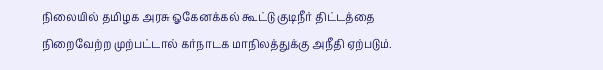நிலையில் தமிழக அரசு ஓகேனக்கல் கூட்டு குடிநீர் திட்டத்தை நிறைவேற்ற முற்பட்டால் கர்நாடக மாநிலத்துக்கு அநீதி ஏற்படும்.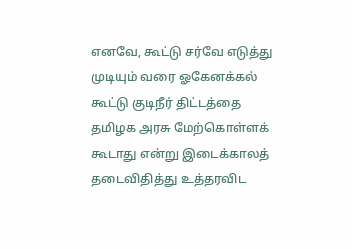எனவே, கூட்டு சர்வே எடுத்து முடியும் வரை ஓகேனக்கல் கூட்டு குடிநீர் திட்டத்தை தமிழக அரசு மேற்கொள்ளக் கூடாது என்று இடைக்காலத் தடைவிதித்து உத்தரவிட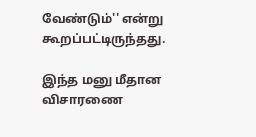வேண்டும்'' என்று கூறப்பட்டிருந்தது.

இந்த மனு மீதான விசாரணை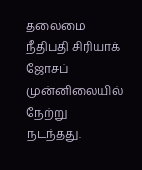தலைமை நீதிபதி சிரியாக் ஜோசப் முன்னிலையில் நேற்று நடந்தது.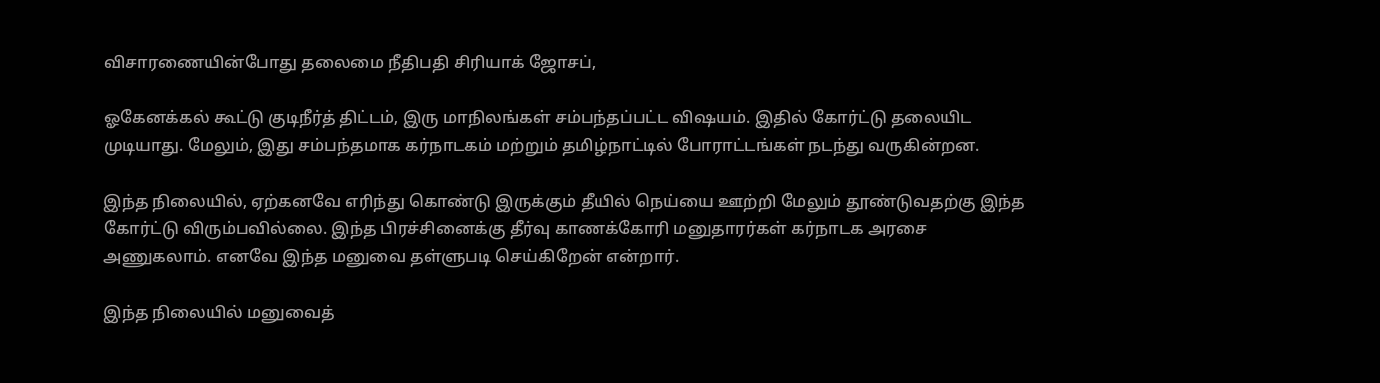விசாரணையின்போது தலைமை நீதிபதி சிரியாக் ஜோசப்,

ஓகேனக்கல் கூட்டு குடிநீர்த் திட்டம், இரு மாநிலங்கள் சம்பந்தப்பட்ட விஷயம். இதில் கோர்ட்டு தலையிட முடியாது. மேலும், இது சம்பந்தமாக கர்நாடகம் மற்றும் தமிழ்நாட்டில் போராட்டங்கள் நடந்து வருகின்றன.

இந்த நிலையில், ஏற்கனவே எரிந்து கொண்டு இருக்கும் தீயில் நெய்யை ஊற்றி மேலும் தூண்டுவதற்கு இந்த கோர்ட்டு விரும்பவில்லை. இந்த பிரச்சினைக்கு தீர்வு காணக்கோரி மனுதாரர்கள் கர்நாடக அரசை அணுகலாம். எனவே இந்த மனுவை தள்ளுபடி செய்கிறேன் என்றார்.

இந்த நிலையில் மனுவைத்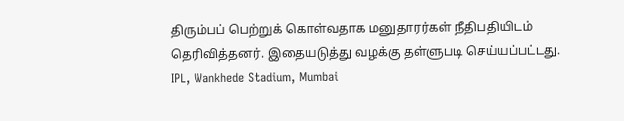திரும்பப் பெற்றுக் கொள்வதாக மனுதாரர்கள் நீதிபதியிடம் தெரிவித்தனர். இதையடுத்து வழக்கு தள்ளுபடி செய்யப்பட்டது.
IPL, Wankhede Stadium, Mumbai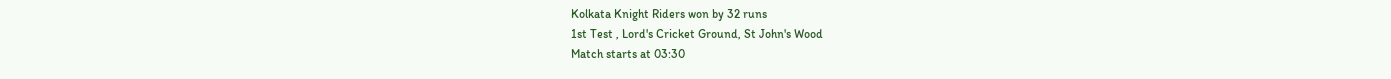Kolkata Knight Riders won by 32 runs
1st Test , Lord's Cricket Ground, St John's Wood
Match starts at 03:30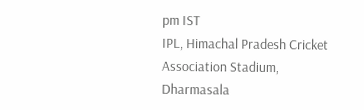pm IST
IPL, Himachal Pradesh Cricket Association Stadium, Dharmasala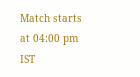Match starts at 04:00 pm IST